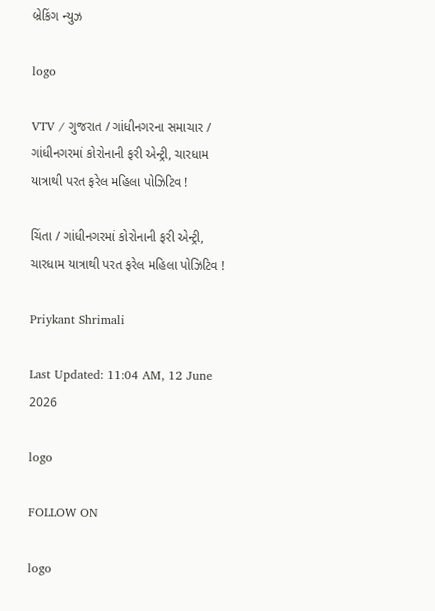બ્રેકિંગ ન્યુઝ

logo

VTV / ગુજરાત / ગાંધીનગરના સમાચાર / ગાંધીનગરમાં કોરોનાની ફરી એન્ટ્રી, ચારધામ યાત્રાથી પરત ફરેલ મહિલા પોઝિટિવ !

ચિંતા / ગાંધીનગરમાં કોરોનાની ફરી એન્ટ્રી, ચારધામ યાત્રાથી પરત ફરેલ મહિલા પોઝિટિવ !

Priykant Shrimali

Last Updated: 11:04 AM, 12 June 2026

logo

FOLLOW ON

logo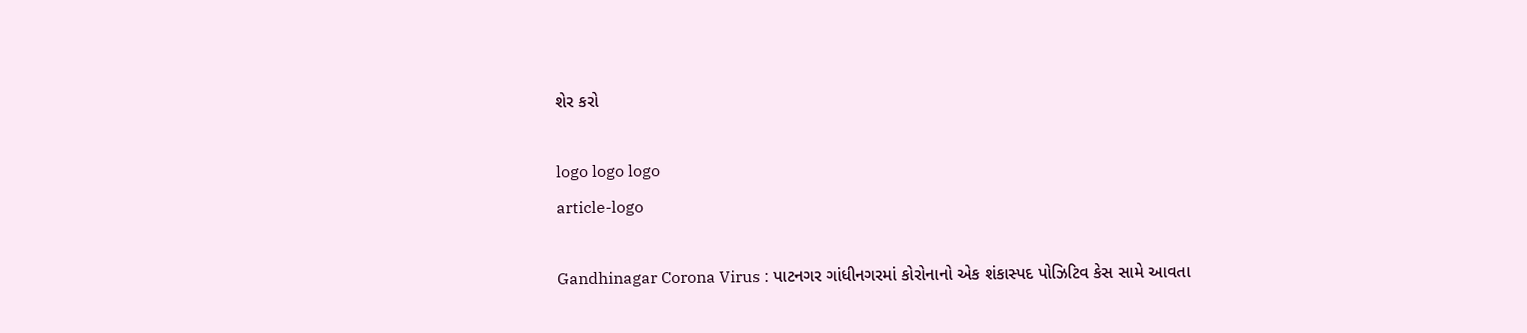શેર કરો

logo logo logo
article-logo

Gandhinagar Corona Virus : પાટનગર ગાંધીનગરમાં કોરોનાનો એક શંકાસ્પદ પોઝિટિવ કેસ સામે આવતા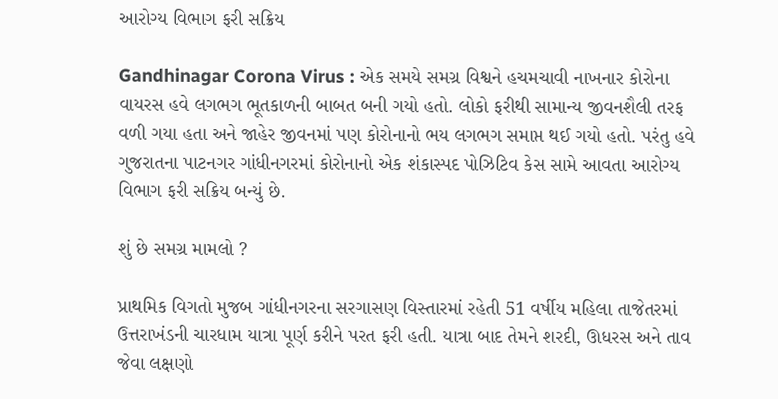આરોગ્ય વિભાગ ફરી સક્રિય

Gandhinagar Corona Virus : એક સમયે સમગ્ર વિશ્વને હચમચાવી નાખનાર કોરોના વાયરસ હવે લગભગ ભૂતકાળની બાબત બની ગયો હતો. લોકો ફરીથી સામાન્ય જીવનશૈલી તરફ વળી ગયા હતા અને જાહેર જીવનમાં પણ કોરોનાનો ભય લગભગ સમાપ્ત થઈ ગયો હતો. પરંતુ હવે ગુજરાતના પાટનગર ગાંધીનગરમાં કોરોનાનો એક શંકાસ્પદ પોઝિટિવ કેસ સામે આવતા આરોગ્ય વિભાગ ફરી સક્રિય બન્યું છે.

શું છે સમગ્ર મામલો ?

પ્રાથમિક વિગતો મુજબ ગાંધીનગરના સરગાસણ વિસ્તારમાં રહેતી 51 વર્ષીય મહિલા તાજેતરમાં ઉત્તરાખંડની ચારધામ યાત્રા પૂર્ણ કરીને પરત ફરી હતી. યાત્રા બાદ તેમને શરદી, ઊધરસ અને તાવ જેવા લક્ષણો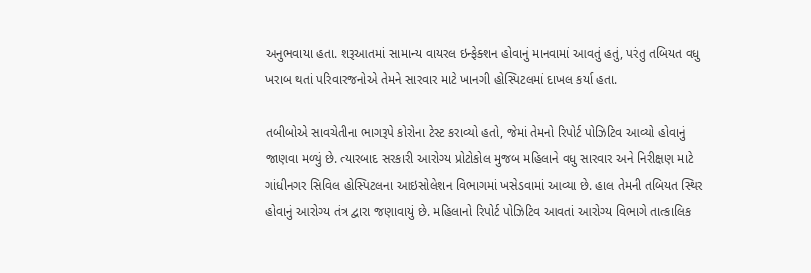અનુભવાયા હતા. શરૂઆતમાં સામાન્ય વાયરલ ઇન્ફેક્શન હોવાનું માનવામાં આવતું હતું, પરંતુ તબિયત વધુ ખરાબ થતાં પરિવારજનોએ તેમને સારવાર માટે ખાનગી હોસ્પિટલમાં દાખલ કર્યા હતા.

તબીબોએ સાવચેતીના ભાગરૂપે કોરોના ટેસ્ટ કરાવ્યો હતો, જેમાં તેમનો રિપોર્ટ પોઝિટિવ આવ્યો હોવાનું જાણવા મળ્યું છે. ત્યારબાદ સરકારી આરોગ્ય પ્રોટોકોલ મુજબ મહિલાને વધુ સારવાર અને નિરીક્ષણ માટે ગાંધીનગર સિવિલ હોસ્પિટલના આઇસોલેશન વિભાગમાં ખસેડવામાં આવ્યા છે. હાલ તેમની તબિયત સ્થિર હોવાનું આરોગ્ય તંત્ર દ્વારા જણાવાયું છે. મહિલાનો રિપોર્ટ પોઝિટિવ આવતાં આરોગ્ય વિભાગે તાત્કાલિક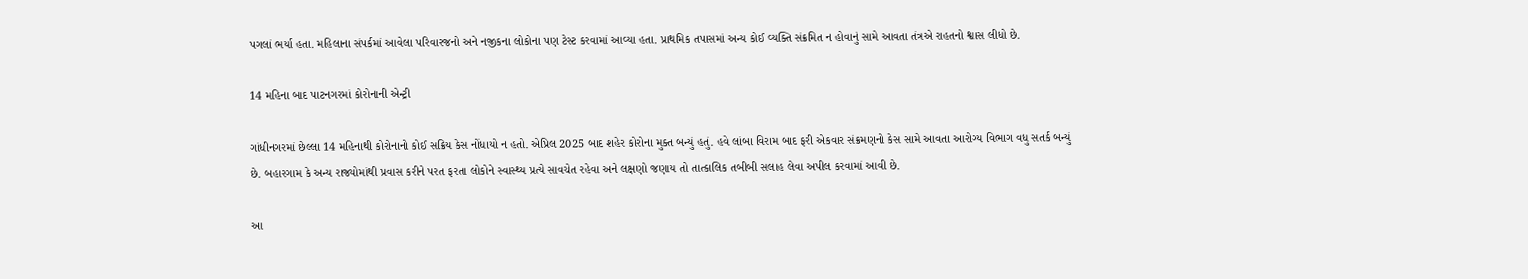પગલાં ભર્યા હતા. મહિલાના સંપર્કમાં આવેલા પરિવારજનો અને નજીકના લોકોના પણ ટેસ્ટ કરવામાં આવ્યા હતા. પ્રાથમિક તપાસમાં અન્ય કોઈ વ્યક્તિ સંક્રમિત ન હોવાનું સામે આવતા તંત્રએ રાહતનો શ્વાસ લીધો છે.

14 મહિના બાદ પાટનગરમાં કોરોનાની એન્ટ્રી

ગાંધીનગરમાં છેલ્લા 14 મહિનાથી કોરોનાનો કોઈ સક્રિય કેસ નોંધાયો ન હતો. એપ્રિલ 2025 બાદ શહેર કોરોના મુક્ત બન્યું હતું. હવે લાંબા વિરામ બાદ ફરી એકવાર સંક્રમણનો કેસ સામે આવતા આરોગ્ય વિભાગ વધુ સતર્ક બન્યું છે. બહારગામ કે અન્ય રાજ્યોમાંથી પ્રવાસ કરીને પરત ફરતા લોકોને સ્વાસ્થ્ય પ્રત્યે સાવચેત રહેવા અને લક્ષણો જણાય તો તાત્કાલિક તબીબી સલાહ લેવા અપીલ કરવામાં આવી છે.

આ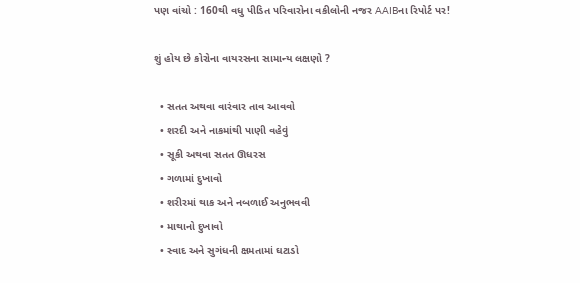પણ વાંચો : 160થી વધુ પીડિત પરિવારોના વકીલોની નજર AAIBના રિપોર્ટ પર!

શું હોય છે કોરોના વાયરસના સામાન્ય લક્ષણો ?

  • સતત અથવા વારંવાર તાવ આવવો
  • શરદી અને નાકમાંથી પાણી વહેવું
  • સૂકી અથવા સતત ઊધરસ
  • ગળામાં દુખાવો
  • શરીરમાં થાક અને નબળાઈ અનુભવવી
  • માથાનો દુખાવો
  • સ્વાદ અને સુગંધની ક્ષમતામાં ઘટાડો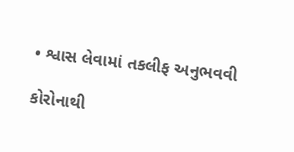• શ્વાસ લેવામાં તકલીફ અનુભવવી

કોરોનાથી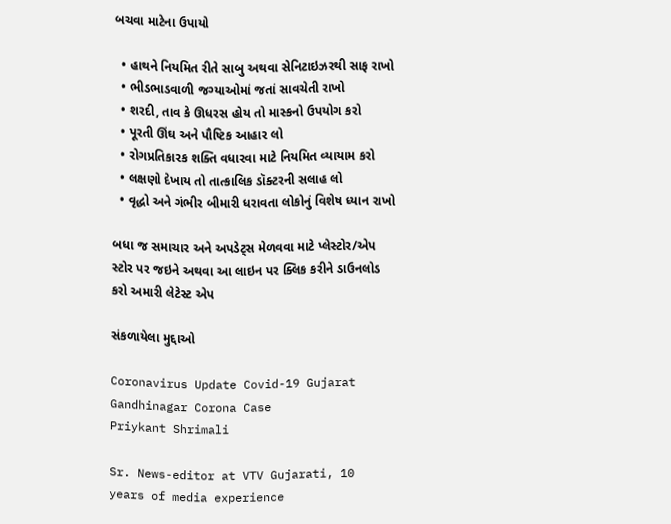બચવા માટેના ઉપાયો

  • હાથને નિયમિત રીતે સાબુ અથવા સેનિટાઇઝરથી સાફ રાખો
  • ભીડભાડવાળી જગ્યાઓમાં જતાં સાવચેતી રાખો
  • શરદી, તાવ કે ઊધરસ હોય તો માસ્કનો ઉપયોગ કરો
  • પૂરતી ઊંઘ અને પૌષ્ટિક આહાર લો
  • રોગપ્રતિકારક શક્તિ વધારવા માટે નિયમિત વ્યાયામ કરો
  • લક્ષણો દેખાય તો તાત્કાલિક ડૉક્ટરની સલાહ લો
  • વૃદ્ધો અને ગંભીર બીમારી ધરાવતા લોકોનું વિશેષ ધ્યાન રાખો

બધા જ સમાચાર અને અપડેટ્સ મેળવવા માટે પ્લેસ્ટોર/એપ સ્ટોર પર જઇને અથવા આ લાઇન પર ક્લિક કરીને ડાઉનલોડ કરો અમારી લેટેસ્ટ એપ

સંકળાયેલા મુદ્દાઓ

Coronavirus Update Covid-19 Gujarat Gandhinagar Corona Case
Priykant Shrimali

Sr. News-editor at VTV Gujarati, 10 years of media experience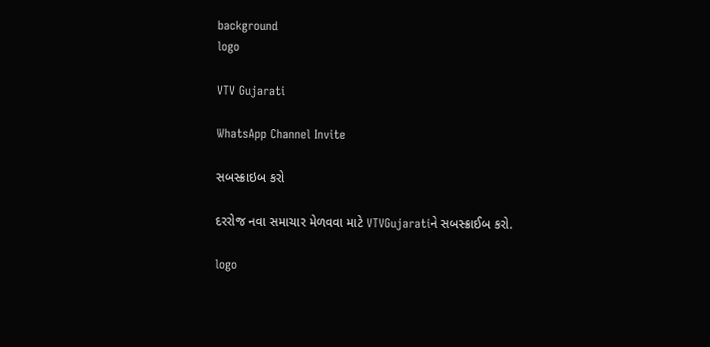background
logo

VTV Gujarati

WhatsApp Channel Invite

સબસ્ક્રાઇબ કરો

દરરોજ નવા સમાચાર મેળવવા માટે VTVGujaratiને સબસ્ક્રાઈબ કરો.

logo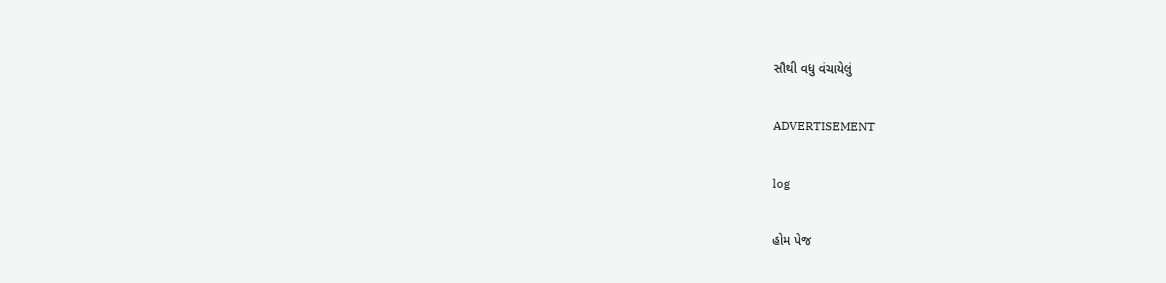સૌથી વધુ વંચાયેલું

ADVERTISEMENT

log

હોમ પેજ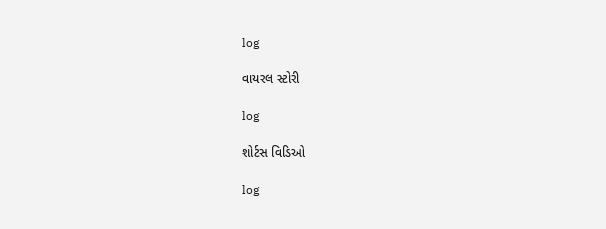log

વાયરલ સ્ટોરી

log

શોર્ટસ વિડિઓ

log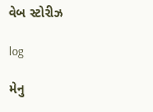વેબ સ્ટોરીઝ

log

મેનુ